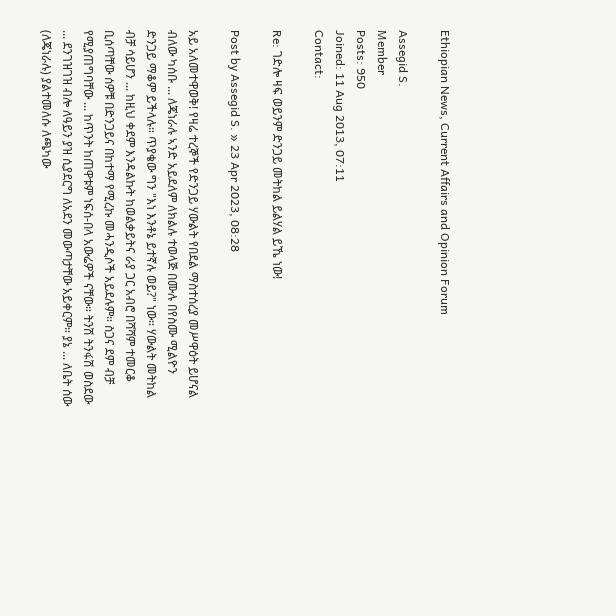Ethiopian News, Current Affairs and Opinion Forum

Assegid S.
Member
Posts: 950
Joined: 11 Aug 2013, 07:11
Contact:

Re: ገድሎ ዛፍ ወይንም ድንጋይ መትከል ይልሃል ይኼ ነው!

Post by Assegid S. » 23 Apr 2023, 08:28

አይ አለመተዋወቅ! የዛሬ ተረኞች የድንጋይ ሃውልት የበደል ማስተሰረያ መሥዋዕት ይሆናል ብለው ካሰቡ ... ለጄነራሉ ኣንድ አይደለም ለክልሉ ተወላጅ በሙሉ በየስሙ ሚልዮን ድንጋይ ማቆም ይችላሉ። ጥያቄው ግን "እነ እንቶኔ ይተኛሉ ወይ?" ነው። ሃውልት መትከል ብቻ ሳይሆን ... ከዚህ ቀደም እንዳልኩት ከወልቃይትና ራያ ጋር አብሮ በሻሻም ተመርቆ ቢሰጣቸው ሰዎቹ በድንጋይና በከተማ የሚረኩ መሓንዲሶች አይደሉም። ስጋና ደም ብቻ የሚያጠግባቸው ... ከጥንት ከጠዋቱም ነፍሰ-በላ አውሬዎች ናቸው። ትንሽ ትንፋሽ ወስደው ... ደንገዝገዝ ብሎ ለዓይን ያዝ ሲያደርግ ለአደን መውጣታቸው አይቀርም። ያኔ ... ለቤት ሰው (ለጄነራሉ) ያልተመለሱ ለጫካው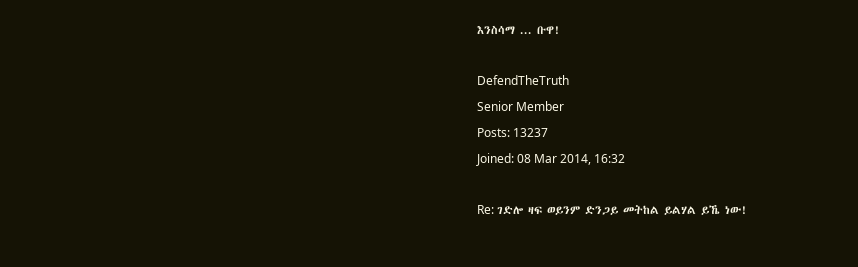እንስሳማ ... ቡዋ!

DefendTheTruth
Senior Member
Posts: 13237
Joined: 08 Mar 2014, 16:32

Re: ገድሎ ዛፍ ወይንም ድንጋይ መትከል ይልሃል ይኼ ነው!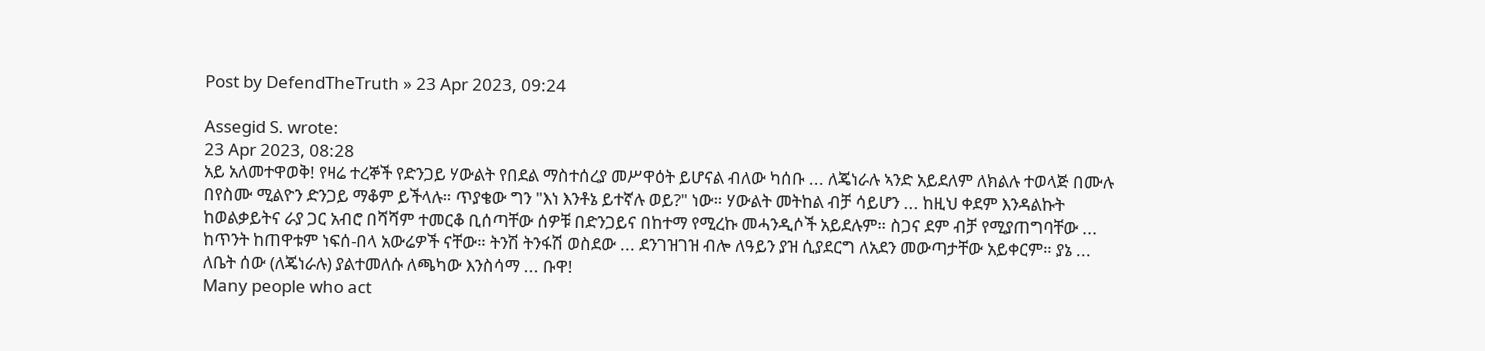Post by DefendTheTruth » 23 Apr 2023, 09:24

Assegid S. wrote:
23 Apr 2023, 08:28
አይ አለመተዋወቅ! የዛሬ ተረኞች የድንጋይ ሃውልት የበደል ማስተሰረያ መሥዋዕት ይሆናል ብለው ካሰቡ ... ለጄነራሉ ኣንድ አይደለም ለክልሉ ተወላጅ በሙሉ በየስሙ ሚልዮን ድንጋይ ማቆም ይችላሉ። ጥያቄው ግን "እነ እንቶኔ ይተኛሉ ወይ?" ነው። ሃውልት መትከል ብቻ ሳይሆን ... ከዚህ ቀደም እንዳልኩት ከወልቃይትና ራያ ጋር አብሮ በሻሻም ተመርቆ ቢሰጣቸው ሰዎቹ በድንጋይና በከተማ የሚረኩ መሓንዲሶች አይደሉም። ስጋና ደም ብቻ የሚያጠግባቸው ... ከጥንት ከጠዋቱም ነፍሰ-በላ አውሬዎች ናቸው። ትንሽ ትንፋሽ ወስደው ... ደንገዝገዝ ብሎ ለዓይን ያዝ ሲያደርግ ለአደን መውጣታቸው አይቀርም። ያኔ ... ለቤት ሰው (ለጄነራሉ) ያልተመለሱ ለጫካው እንስሳማ ... ቡዋ!
Many people who act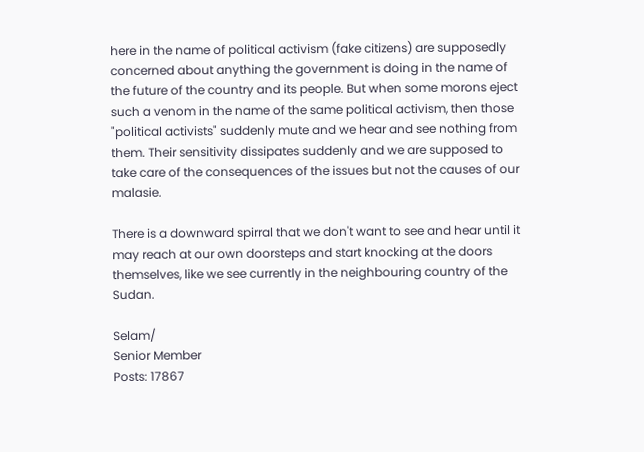here in the name of political activism (fake citizens) are supposedly concerned about anything the government is doing in the name of the future of the country and its people. But when some morons eject such a venom in the name of the same political activism, then those "political activists" suddenly mute and we hear and see nothing from them. Their sensitivity dissipates suddenly and we are supposed to take care of the consequences of the issues but not the causes of our malasie.

There is a downward spirral that we don't want to see and hear until it may reach at our own doorsteps and start knocking at the doors themselves, like we see currently in the neighbouring country of the Sudan.

Selam/
Senior Member
Posts: 17867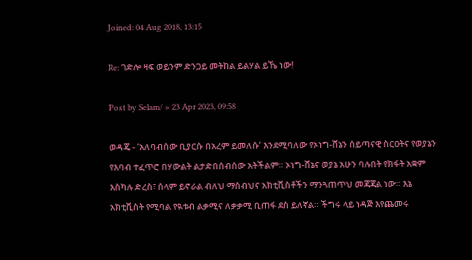Joined: 04 Aug 2018, 13:15

Re: ገድሎ ዛፍ ወይንም ድንጋይ መትከል ይልሃል ይኼ ነው!

Post by Selam/ » 23 Apr 2023, 09:58

ወዳጄ - ‘አለባብሰው ቢያርሱ በአረም ይመለሱ’ እንደሚባለው የኦነግ-ሸኔን ሰይጣናዊ ስርዐትና የወያኔን የእባብ ተፈጥሮ በሃውልት ልታድበሰብሰው አትችልም። ኦነግ-ሸኔና ወያኔ አሁን ባሉበት የክፋት አቋም እስካሉ ድረስ፣ ሰላም ይኖራል ብለህ ማሰብህና አክቲቪስቶችን ማንጓጠጥህ መጃጃል ነው። እኔ አክቲቪስት የሚባል የዪቱብ ልቃሚና ለቃቃሚ ቢጠፋ ደስ ይለኛል። ችግሩ ላይ ነዳጅ እየጨመሩ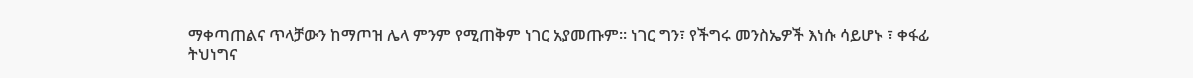ማቀጣጠልና ጥላቻውን ከማጦዝ ሌላ ምንም የሚጠቅም ነገር አያመጡም። ነገር ግን፣ የችግሩ መንስኤዎች እነሱ ሳይሆኑ ፣ ቀፋፊ ትህነግና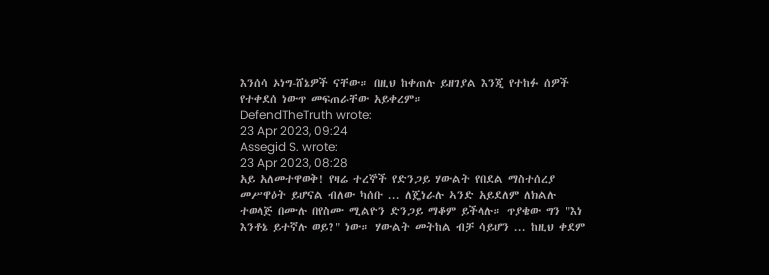እንሰሳ ኦነግ-ሸኔዎች ናቸው። በዚህ ከቀጠሉ ይዘገያል እንጂ የተከፉ ሰዎች የተቀደሰ ነውጥ መፍጠራቸው አይቀረም።
DefendTheTruth wrote:
23 Apr 2023, 09:24
Assegid S. wrote:
23 Apr 2023, 08:28
አይ አለመተዋወቅ! የዛሬ ተረኞች የድንጋይ ሃውልት የበደል ማስተሰረያ መሥዋዕት ይሆናል ብለው ካሰቡ ... ለጄነራሉ ኣንድ አይደለም ለክልሉ ተወላጅ በሙሉ በየስሙ ሚልዮን ድንጋይ ማቆም ይችላሉ። ጥያቄው ግን "እነ እንቶኔ ይተኛሉ ወይ?" ነው። ሃውልት መትከል ብቻ ሳይሆን ... ከዚህ ቀደም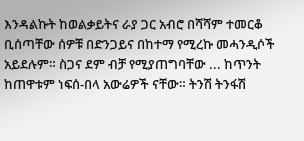እንዳልኩት ከወልቃይትና ራያ ጋር አብሮ በሻሻም ተመርቆ ቢሰጣቸው ሰዎቹ በድንጋይና በከተማ የሚረኩ መሓንዲሶች አይደሉም። ስጋና ደም ብቻ የሚያጠግባቸው ... ከጥንት ከጠዋቱም ነፍሰ-በላ አውሬዎች ናቸው። ትንሽ ትንፋሽ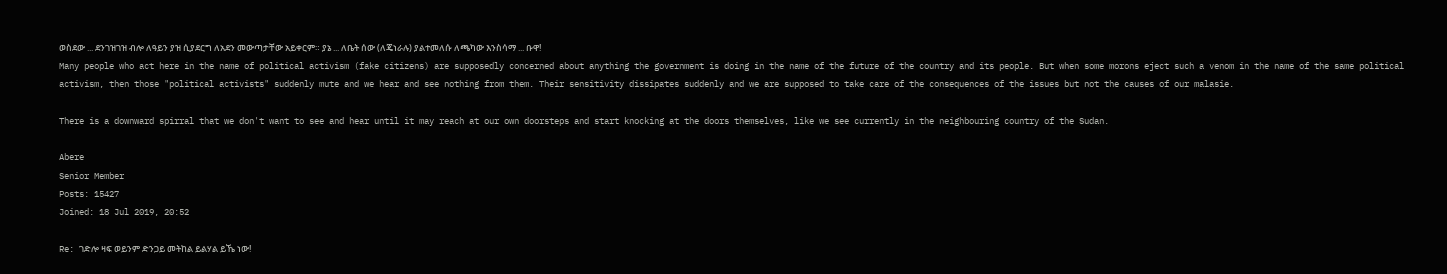ወስደው ... ደንገዝገዝ ብሎ ለዓይን ያዝ ሲያደርግ ለአደን መውጣታቸው አይቀርም። ያኔ ... ለቤት ሰው (ለጄነራሉ) ያልተመለሱ ለጫካው እንስሳማ ... ቡዋ!
Many people who act here in the name of political activism (fake citizens) are supposedly concerned about anything the government is doing in the name of the future of the country and its people. But when some morons eject such a venom in the name of the same political activism, then those "political activists" suddenly mute and we hear and see nothing from them. Their sensitivity dissipates suddenly and we are supposed to take care of the consequences of the issues but not the causes of our malasie.

There is a downward spirral that we don't want to see and hear until it may reach at our own doorsteps and start knocking at the doors themselves, like we see currently in the neighbouring country of the Sudan.

Abere
Senior Member
Posts: 15427
Joined: 18 Jul 2019, 20:52

Re: ገድሎ ዛፍ ወይንም ድንጋይ መትከል ይልሃል ይኼ ነው!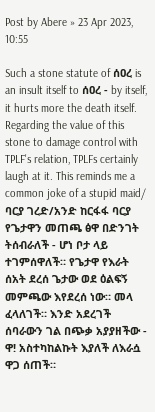Post by Abere » 23 Apr 2023, 10:55

Such a stone statute of ሰዐረ is an insult itself to ሰዐረ - by itself, it hurts more the death itself. Regarding the value of this stone to damage control with TPLF's relation, TPLFs certainly laugh at it. This reminds me a common joke of a stupid maid/ ባርያ ገረድ/አንድ ከርፋፋ ባርያ የጌታዋን መጠጫ ፅዋ በድንገት ትሰብራለች - ሆነ ቦታ ላይ ተገምሰዋለች። የጌታዋ የእራት ሰአት ደረሰ ጌታው ወደ ዕልፍኝ መምጫው እየደረሰ ነው። መላ ፈላለገች። እንድ አደረገች ሰባራውን ገል በጭቃ አያያዘችው - ዋ! አስተካከልኩት እያለች ለእራሷ ዋጋ ሰጠች።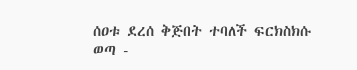ሰዐቱ ደረሰ ቅጅበት ተባለች ፍርክስክሱ ወጣ -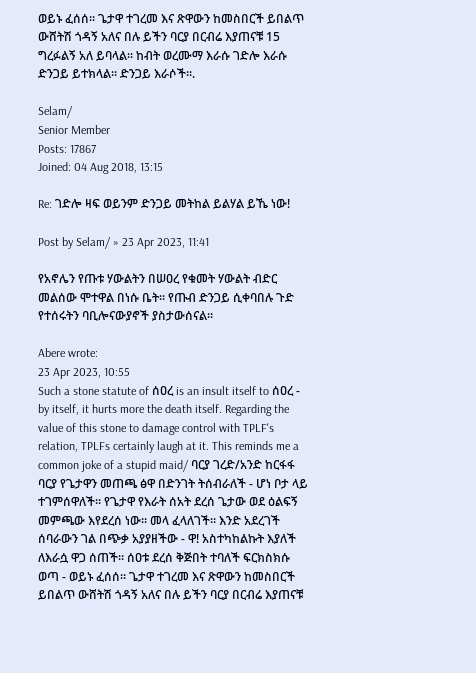ወይኑ ፈሰሰ። ጌታዋ ተገረመ እና ጽዋውን ከመስበርች ይበልጥ ውሸትሽ ጎዳኝ አለና በሉ ይችን ባርያ በርብሬ እያጠናቹ 15 ግረፉልኝ አለ ይባላል። ከብት ወረሙማ እራሱ ገድሎ እራሱ ድንጋይ ይተክላል። ድንጋይ እራሶች።.

Selam/
Senior Member
Posts: 17867
Joined: 04 Aug 2018, 13:15

Re: ገድሎ ዛፍ ወይንም ድንጋይ መትከል ይልሃል ይኼ ነው!

Post by Selam/ » 23 Apr 2023, 11:41

የአኖሌን የጡቱ ሃውልትን በሠዐረ የቁመት ሃውልት ብድር መልሰው ሞተዋል በነሱ ቤት። የጡብ ድንጋይ ሲቀባበሉ ጉድ የተሰሩትን ባቢሎናውያኖች ያስታውሰናል።

Abere wrote:
23 Apr 2023, 10:55
Such a stone statute of ሰዐረ is an insult itself to ሰዐረ - by itself, it hurts more the death itself. Regarding the value of this stone to damage control with TPLF's relation, TPLFs certainly laugh at it. This reminds me a common joke of a stupid maid/ ባርያ ገረድ/አንድ ከርፋፋ ባርያ የጌታዋን መጠጫ ፅዋ በድንገት ትሰብራለች - ሆነ ቦታ ላይ ተገምሰዋለች። የጌታዋ የእራት ሰአት ደረሰ ጌታው ወደ ዕልፍኝ መምጫው እየደረሰ ነው። መላ ፈላለገች። እንድ አደረገች ሰባራውን ገል በጭቃ አያያዘችው - ዋ! አስተካከልኩት እያለች ለእራሷ ዋጋ ሰጠች። ሰዐቱ ደረሰ ቅጅበት ተባለች ፍርክስክሱ ወጣ - ወይኑ ፈሰሰ። ጌታዋ ተገረመ እና ጽዋውን ከመስበርች ይበልጥ ውሸትሽ ጎዳኝ አለና በሉ ይችን ባርያ በርብሬ እያጠናቹ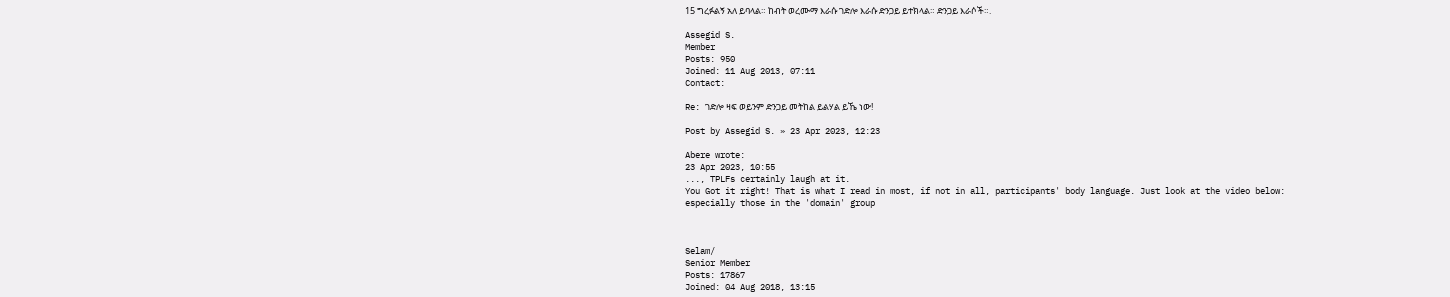15 ግረፉልኝ አለ ይባላል። ከብት ወረሙማ እራሱ ገድሎ እራሱ ድንጋይ ይተክላል። ድንጋይ እራሶች።.

Assegid S.
Member
Posts: 950
Joined: 11 Aug 2013, 07:11
Contact:

Re: ገድሎ ዛፍ ወይንም ድንጋይ መትከል ይልሃል ይኼ ነው!

Post by Assegid S. » 23 Apr 2023, 12:23

Abere wrote:
23 Apr 2023, 10:55
..., TPLFs certainly laugh at it.
You Got it right! That is what I read in most, if not in all, participants' body language. Just look at the video below: especially those in the 'domain' group



Selam/
Senior Member
Posts: 17867
Joined: 04 Aug 2018, 13:15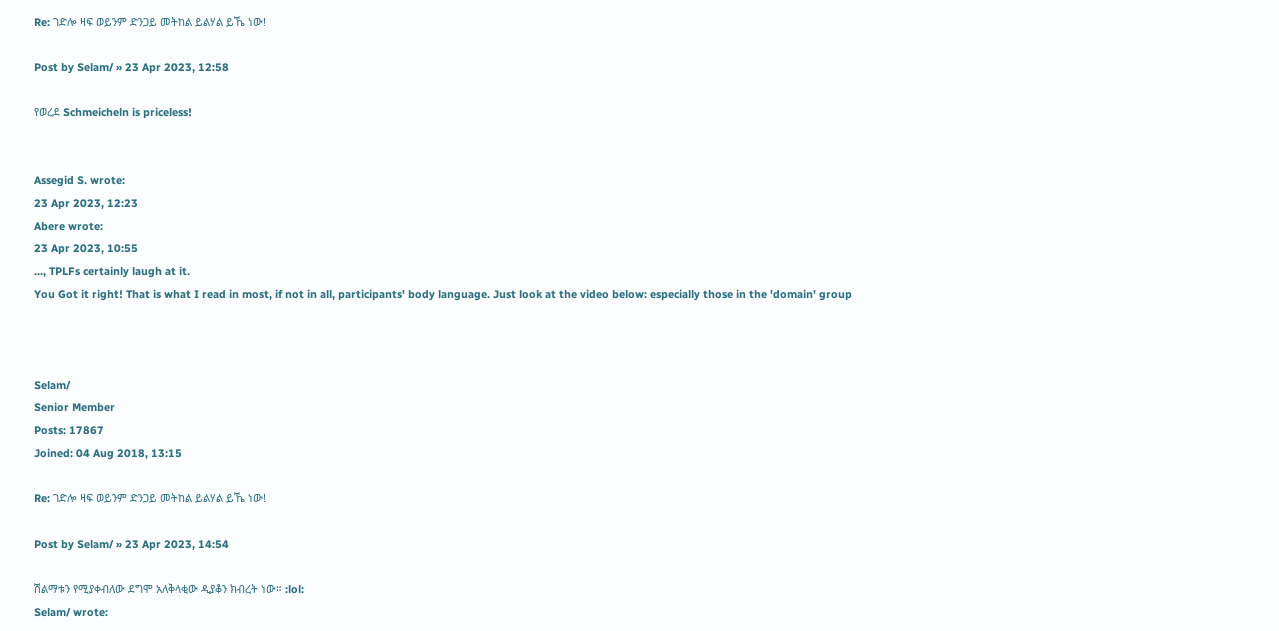Re: ገድሎ ዛፍ ወይንም ድንጋይ መትከል ይልሃል ይኼ ነው!

Post by Selam/ » 23 Apr 2023, 12:58

የወረደ Schmeicheln is priceless!


Assegid S. wrote:
23 Apr 2023, 12:23
Abere wrote:
23 Apr 2023, 10:55
..., TPLFs certainly laugh at it.
You Got it right! That is what I read in most, if not in all, participants' body language. Just look at the video below: especially those in the 'domain' group



Selam/
Senior Member
Posts: 17867
Joined: 04 Aug 2018, 13:15

Re: ገድሎ ዛፍ ወይንም ድንጋይ መትከል ይልሃል ይኼ ነው!

Post by Selam/ » 23 Apr 2023, 14:54

ሽልማቱን የሚያቀብለው ደግሞ አለቅላቂው ዲያቆን ክብረት ነው። :lol:
Selam/ wrote: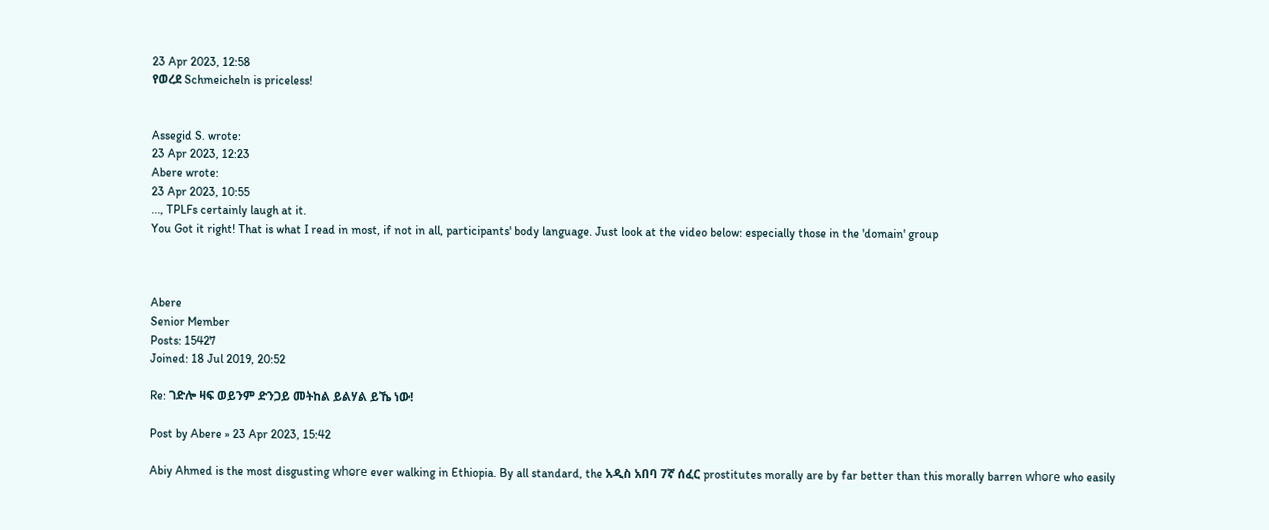23 Apr 2023, 12:58
የወረደ Schmeicheln is priceless!


Assegid S. wrote:
23 Apr 2023, 12:23
Abere wrote:
23 Apr 2023, 10:55
..., TPLFs certainly laugh at it.
You Got it right! That is what I read in most, if not in all, participants' body language. Just look at the video below: especially those in the 'domain' group



Abere
Senior Member
Posts: 15427
Joined: 18 Jul 2019, 20:52

Re: ገድሎ ዛፍ ወይንም ድንጋይ መትከል ይልሃል ይኼ ነው!

Post by Abere » 23 Apr 2023, 15:42

Abiy Ahmed is the most disgusting whⱺre ever walking in Ethiopia. By all standard, the አዲስ አበባ 7ኛ ሰፈር prostitutes morally are by far better than this morally barren whⱺre who easily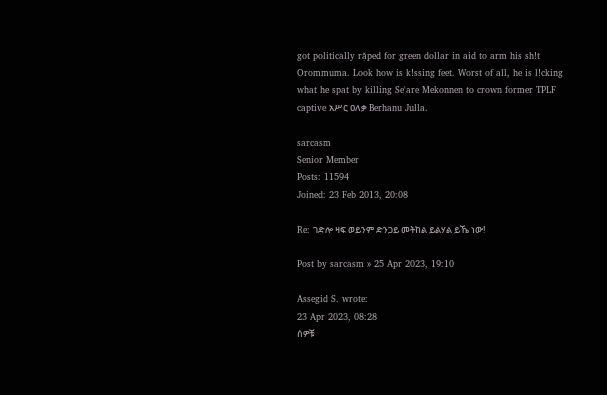got politically rặped for green dollar in aid to arm his sh!t Orommuma. Look how is k!ssing feet. Worst of all, he is l!cking what he spat by killing Se'are Mekonnen to crown former TPLF captive አሥር ዐለቃ Berhanu Julla.

sarcasm
Senior Member
Posts: 11594
Joined: 23 Feb 2013, 20:08

Re: ገድሎ ዛፍ ወይንም ድንጋይ መትከል ይልሃል ይኼ ነው!

Post by sarcasm » 25 Apr 2023, 19:10

Assegid S. wrote:
23 Apr 2023, 08:28
ሰዎቹ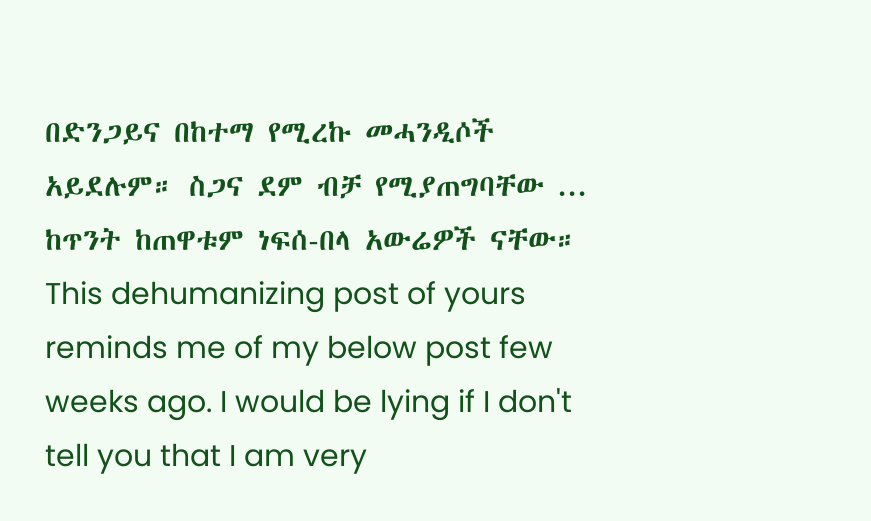በድንጋይና በከተማ የሚረኩ መሓንዲሶች አይደሉም። ስጋና ደም ብቻ የሚያጠግባቸው ... ከጥንት ከጠዋቱም ነፍሰ-በላ አውሬዎች ናቸው።
This dehumanizing post of yours reminds me of my below post few weeks ago. I would be lying if I don't tell you that I am very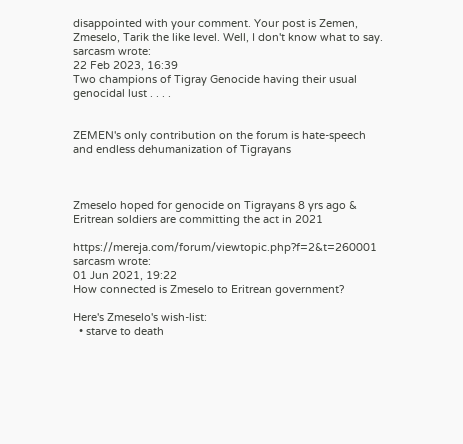disappointed with your comment. Your post is Zemen, Zmeselo, Tarik the like level. Well, I don't know what to say.
sarcasm wrote:
22 Feb 2023, 16:39
Two champions of Tigray Genocide having their usual genocidal lust . . . .


ZEMEN's only contribution on the forum is hate-speech and endless dehumanization of Tigrayans



Zmeselo hoped for genocide on Tigrayans 8 yrs ago & Eritrean soldiers are committing the act in 2021

https://mereja.com/forum/viewtopic.php?f=2&t=260001
sarcasm wrote:
01 Jun 2021, 19:22
How connected is Zmeselo to Eritrean government?

Here's Zmeselo's wish-list:
  • starve to death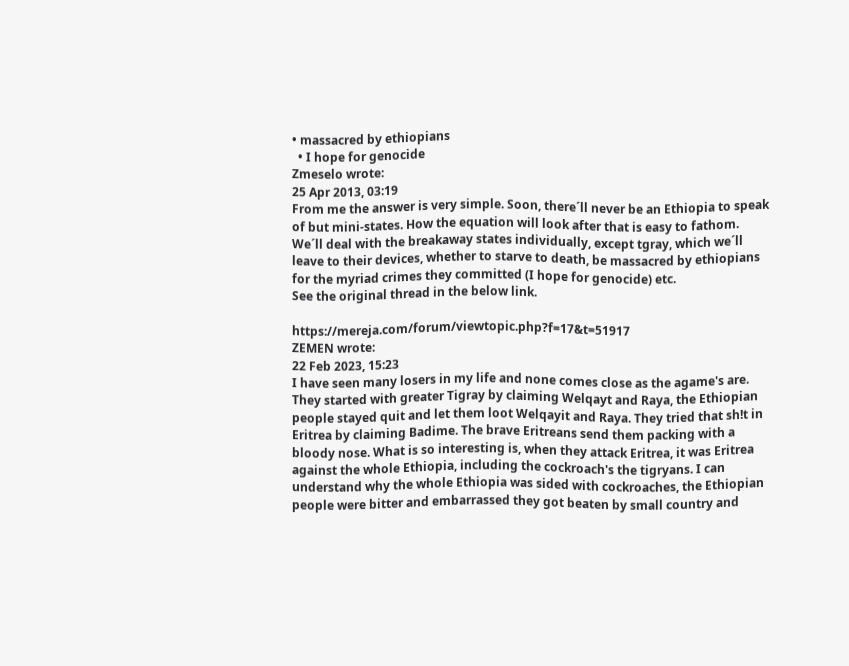• massacred by ethiopians
  • I hope for genocide
Zmeselo wrote:
25 Apr 2013, 03:19
From me the answer is very simple. Soon, there´ll never be an Ethiopia to speak of but mini-states. How the equation will look after that is easy to fathom. We´ll deal with the breakaway states individually, except tgray, which we´ll leave to their devices, whether to starve to death, be massacred by ethiopians for the myriad crimes they committed (I hope for genocide) etc.
See the original thread in the below link.

https://mereja.com/forum/viewtopic.php?f=17&t=51917
ZEMEN wrote:
22 Feb 2023, 15:23
I have seen many losers in my life and none comes close as the agame's are. They started with greater Tigray by claiming Welqayt and Raya, the Ethiopian people stayed quit and let them loot Welqayit and Raya. They tried that sh!t in Eritrea by claiming Badime. The brave Eritreans send them packing with a bloody nose. What is so interesting is, when they attack Eritrea, it was Eritrea against the whole Ethiopia, including the cockroach's the tigryans. I can understand why the whole Ethiopia was sided with cockroaches, the Ethiopian people were bitter and embarrassed they got beaten by small country and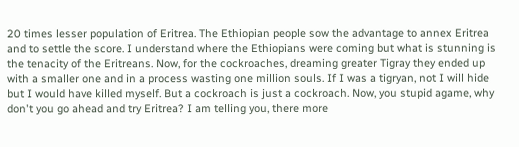20 times lesser population of Eritrea. The Ethiopian people sow the advantage to annex Eritrea and to settle the score. I understand where the Ethiopians were coming but what is stunning is the tenacity of the Eritreans. Now, for the cockroaches, dreaming greater Tigray they ended up with a smaller one and in a process wasting one million souls. If I was a tigryan, not I will hide but I would have killed myself. But a cockroach is just a cockroach. Now, you stupid agame, why don't you go ahead and try Eritrea? I am telling you, there more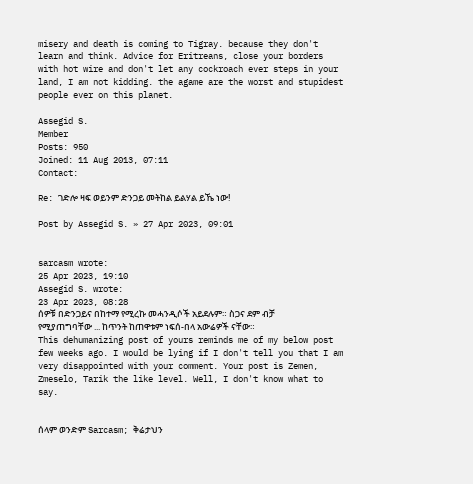misery and death is coming to Tigray. because they don't learn and think. Advice for Eritreans, close your borders with hot wire and don't let any cockroach ever steps in your land, I am not kidding. the agame are the worst and stupidest people ever on this planet.

Assegid S.
Member
Posts: 950
Joined: 11 Aug 2013, 07:11
Contact:

Re: ገድሎ ዛፍ ወይንም ድንጋይ መትከል ይልሃል ይኼ ነው!

Post by Assegid S. » 27 Apr 2023, 09:01


sarcasm wrote:
25 Apr 2023, 19:10
Assegid S. wrote:
23 Apr 2023, 08:28
ሰዎቹ በድንጋይና በከተማ የሚረኩ መሓንዲሶች አይደሉም። ስጋና ደም ብቻ የሚያጠግባቸው ... ከጥንት ከጠዋቱም ነፍሰ-በላ አውሬዎች ናቸው።
This dehumanizing post of yours reminds me of my below post few weeks ago. I would be lying if I don't tell you that I am very disappointed with your comment. Your post is Zemen, Zmeselo, Tarik the like level. Well, I don't know what to say.


ሰላም ወንድም Sarcasm; ቅሬታህን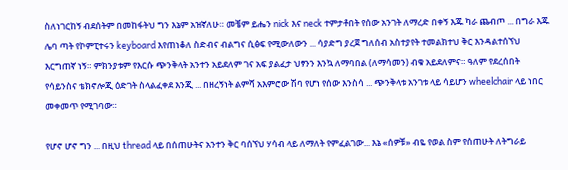ስለነገርከኝ ብደሰትም በመከፋትህ ግን እኔም አዝኛለሁ። መቼም ይሔን nick እና neck ተምታቶበት የሰው አንገት ለማረድ በቀኝ እጁ ካራ ጨብጦ ... በግራ እጁ ሌባ ጣት የኮምፒተሩን keyboard እየጠነቆለ ስድብና ብልግና ሲፅፍ የሚውለውን ... ሳያድግ ያረጀ ግለሰብ አስተያየት ተመልክተህ ቅር እንዳልተሰኘህ እርግጠኛ ነኝ። ምክንያቱም የእርሱ ጭንቅላት አንተን አይደለም ገና አፍ ያልፈታ ህፃንን እንኳ ለማባበል (ለማሳመን) ብቁ አይደለምና። ዓለም የደረሰበት የሳይንስና ቴክኖሎጂ ዕድገት ስላልፈቀደ እንጂ ... በዘረኝነት ልምሻ አእምሮው ሽባ የሆነ የሰው እንስሳ ... ጭንቅላቱ አንገቱ ላይ ሳይሆን wheelchair ላይ ነበር መቀመጥ የሚገባው።

የሆኖ ሆኖ ግን ... በዚህ thread ላይ በሰጠሁትና አንተን ቅር ባሰኘህ ሃሳብ ላይ ለማለት የምፈልገው... እኔ «ሰዎቹ» ብዬ የወል ስም የሰጠሁት ለትግራይ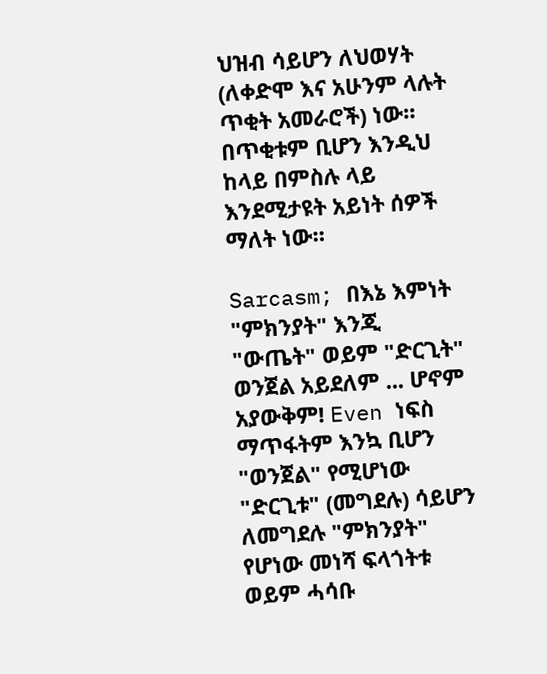ህዝብ ሳይሆን ለህወሃት (ለቀድሞ እና አሁንም ላሉት ጥቂት አመራሮች) ነው። በጥቂቱም ቢሆን እንዲህ ከላይ በምስሉ ላይ እንደሚታዩት አይነት ሰዎች ማለት ነው።

Sarcasm; በእኔ እምነት "ምክንያት" እንጂ "ውጤት" ወይም "ድርጊት" ወንጀል አይደለም ... ሆኖም አያውቅም! Even ነፍስ ማጥፋትም እንኳ ቢሆን "ወንጀል" የሚሆነው "ድርጊቱ" (መግደሉ) ሳይሆን ለመግደሉ "ምክንያት" የሆነው መነሻ ፍላጎትቱ ወይም ሓሳቡ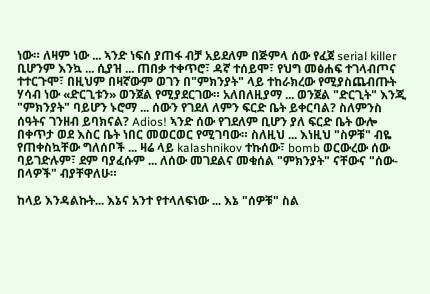ነው። ለዛም ነው ... ኣንድ ነፍሰ ያጠፋ ብቻ አይደለም በጅምላ ሰው የፈጀ serial killer ቢሆንም እንኳ ... ሲያዝ ... ጠበቃ ተቀጥሮ፣ ዳኛ ተሰይሞ፣ የህግ መፅሐፍ ተገላብጦና ተተርጉሞ፣ በዚህም በዛኛውም ወገን በ"ምክንያት" ላይ ተከራክረው የሚያስጨብጡት ሃሳብ ነው «ድርጊቱን» ወንጀል የሚያደርገው። አለበለዚያማ ... ወንጀል "ድርጊት" እንጂ "ምክንያት" ባይሆን ኑሮማ ... ሰውን የገደለ ለምን ፍርድ ቤት ይቀርባል? ስለምንስ ሰዓትና ገንዘብ ይባክናል? Adios! ኣንድ ሰው የገደለም ቢሆን ያለ ፍርድ ቤት ውሎ በቀጥታ ወደ እስር ቤት ነበር መወርወር የሚገባው። ስለዚህ ... እነዚህ "ስዎቹ" ብዬ የጠቀስኳቸው ግለሰቦች ... ዛሬ ላይ kalashnikov ተኩሰው፣ bomb ወርውረው ሰው ባይገድሉም፣ ደም ባያፈሱም ... ለሰው መገደልና መቁሰል "ምክንያት" ናቸውና "ሰው-በላዎች" ብያቸዋለሁ።

ከላይ እንዳልኩት... እኔና አንተ የተላለፍነው ... እኔ "ሰዎቹ" ስል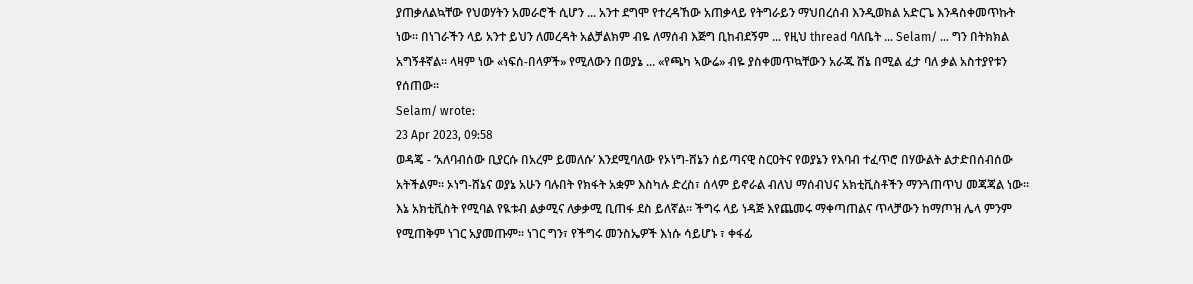ያጠቃለልኳቸው የህወሃትን አመራሮች ሲሆን ... አንተ ደግሞ የተረዳኸው አጠቃላይ የትግራይን ማህበረሰብ እንዲወክል አድርጌ እንዳስቀመጥኩት ነው። በነገራችን ላይ አንተ ይህን ለመረዳት አልቻልክም ብዬ ለማሰብ እጅግ ቢከብደኝም ... የዚህ thread ባለቤት ... Selam/ ... ግን በትክክል አግኝቶኛል። ላዛም ነው «ነፍሰ-በላዎች» የሚለውን በወያኔ ... «የጫካ ኣውሬ» ብዬ ያስቀመጥኳቸውን አራጁ ሸኔ በሚል ፈታ ባለ ቃል አስተያየቱን የሰጠው።
Selam/ wrote:
23 Apr 2023, 09:58
ወዳጄ - ‘አለባብሰው ቢያርሱ በአረም ይመለሱ’ እንደሚባለው የኦነግ-ሸኔን ሰይጣናዊ ስርዐትና የወያኔን የእባብ ተፈጥሮ በሃውልት ልታድበሰብሰው አትችልም። ኦነግ-ሸኔና ወያኔ አሁን ባሉበት የክፋት አቋም እስካሉ ድረስ፣ ሰላም ይኖራል ብለህ ማሰብህና አክቲቪስቶችን ማንጓጠጥህ መጃጃል ነው። እኔ አክቲቪስት የሚባል የዪቱብ ልቃሚና ለቃቃሚ ቢጠፋ ደስ ይለኛል። ችግሩ ላይ ነዳጅ እየጨመሩ ማቀጣጠልና ጥላቻውን ከማጦዝ ሌላ ምንም የሚጠቅም ነገር አያመጡም። ነገር ግን፣ የችግሩ መንስኤዎች እነሱ ሳይሆኑ ፣ ቀፋፊ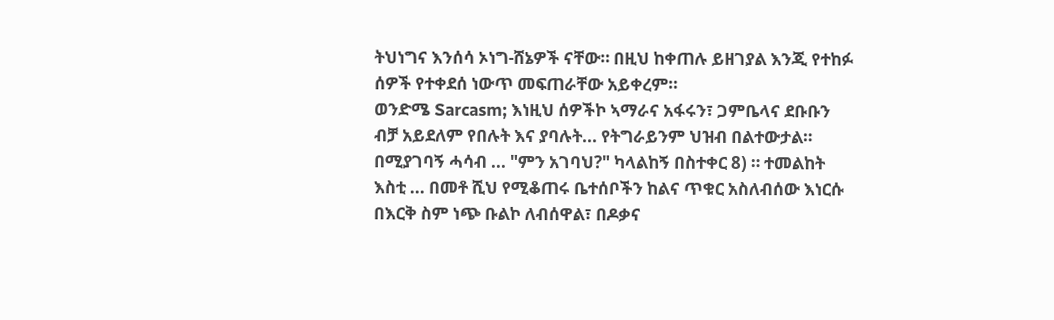ትህነግና እንሰሳ ኦነግ-ሸኔዎች ናቸው። በዚህ ከቀጠሉ ይዘገያል እንጂ የተከፉ ሰዎች የተቀደሰ ነውጥ መፍጠራቸው አይቀረም።
ወንድሜ Sarcasm; እነዚህ ሰዎችኮ ኣማራና አፋሩን፣ ጋምቤላና ደቡቡን ብቻ አይደለም የበሉት እና ያባሉት... የትግራይንም ህዝብ በልተውታል። በሚያገባኝ ሓሳብ ... "ምን አገባህ?" ካላልከኝ በስተቀር 8) ። ተመልከት እስቲ ... በመቶ ሺህ የሚቆጠሩ ቤተሰቦችን ከልና ጥቁር አስለብሰው እነርሱ በእርቅ ስም ነጭ ቡልኮ ለብሰዋል፣ በዶቃና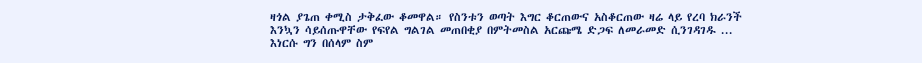ዛጎል ያጌጠ ቀሚስ ታቅፈው ቆመዋል። የስንቱን ወጣት እግር ቆርጠውና አስቆርጠው ዛሬ ላይ የረባ ክራንች እንኳን ሳይሰጡዋቸው የፍየል ግልገል መጠበቂያ በምትመስል አርጩሜ ድጋፍ ለመራመድ ሲንገዳገዱ ... እነርሱ ግን በሰላም ስም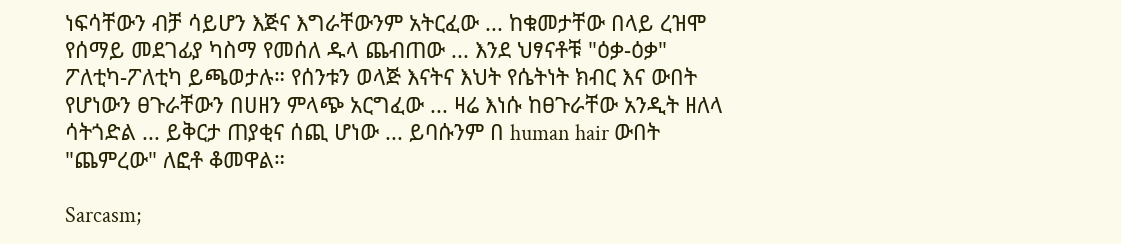ነፍሳቸውን ብቻ ሳይሆን እጅና እግራቸውንም አትርፈው ... ከቁመታቸው በላይ ረዝሞ የሰማይ መደገፊያ ካስማ የመሰለ ዱላ ጨብጠው ... እንደ ህፃናቶቹ "ዕቃ-ዕቃ" ፖለቲካ-ፖለቲካ ይጫወታሉ። የሰንቱን ወላጅ እናትና እህት የሴትነት ክብር እና ውበት የሆነውን ፀጉራቸውን በሀዘን ምላጭ አርግፈው ... ዛሬ እነሱ ከፀጉራቸው አንዲት ዘለላ ሳትጎድል ... ይቅርታ ጠያቂና ሰጪ ሆነው ... ይባሱንም በ human hair ውበት "ጨምረው" ለፎቶ ቆመዋል።

Sarcasm;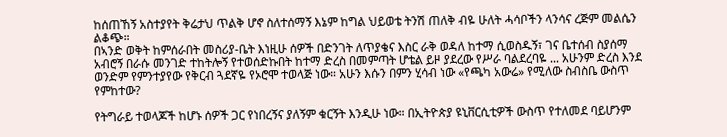ከሰጠኸኝ አስተያየት ቅሬታህ ጥልቅ ሆኖ ስለተሰማኝ እኔም ከግል ህይወቴ ትንሽ ጠለቅ ብዬ ሁለት ሓሳቦችን ላንሳና ረጅም መልሴን ልቆጭ።
በኣንድ ወቅት ከምሰራበት መስሪያ-ቤት እነዚሁ ሰዎች በድንገት ለጥያቄና እስር ራቅ ወዳለ ከተማ ሲወስዱኝ፣ ገና ቤተሰብ ስያሰማ አብሮኝ በራሱ መንገድ ተከትሎኝ የተወሰድኩበት ከተማ ድረስ በመምጣት ሆቴል ይዞ ያደረው የሥራ ባልደረባዬ ... አሁንም ድረስ እንደ ወንድም የምንተያየው የቅርብ ጓደኛዬ የኦሮሞ ተወላጅ ነው። አሁን እሱን በምን ሂሳብ ነው «የጫካ አውሬ» የሚለው ስብስቤ ውስጥ የምከተው?

የትግራይ ተወላጆች ከሆኑ ሰዎች ጋር የነበረኝና ያለኝም ቁርኝት እንዲሁ ነው። በኢትዮጵያ ዩኒቨርሲቲዎች ውስጥ የተለመደ ባይሆንም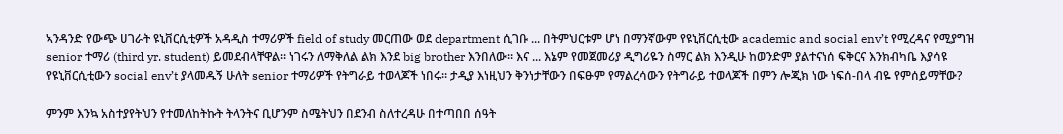ኣንዳንድ የውጭ ሀገራት ዩኒቨርሲቲዎች አዳዲስ ተማሪዎች field of study መርጠው ወደ department ሲገቡ ... በትምህርቱም ሆነ በማንኛውም የዩኒቨርሲቲው academic and social env’t የሚረዳና የሚያግዝ senior ተማሪ (third yr. student) ይመደብላቸዋል። ነገሩን ለማቅለል ልክ እንደ big brother እንበለው። እና ... እኔም የመጀመሪያ ዲግሪዬን ስማር ልክ እንዲሁ ከወንድም ያልተናነሰ ፍቅርና እንክብካቤ እያሳዩ የዩኒቨርሲቲውን social env’t ያላመዱኝ ሁለት senior ተማሪዎች የትግራይ ተወላጆች ነበሩ። ታዲያ እነዚህን ቅንነታቸውን በፍፁም የማልረሳውን የትግራይ ተወላጆች በምን ሎጂክ ነው ነፍሰ-በላ ብዬ የምሰይማቸው?

ምንም እንኳ አስተያየትህን የተመለከትኩት ትላንትና ቢሆንም ስሜትህን በደንብ ስለተረዳሁ በተጣበበ ሰዓት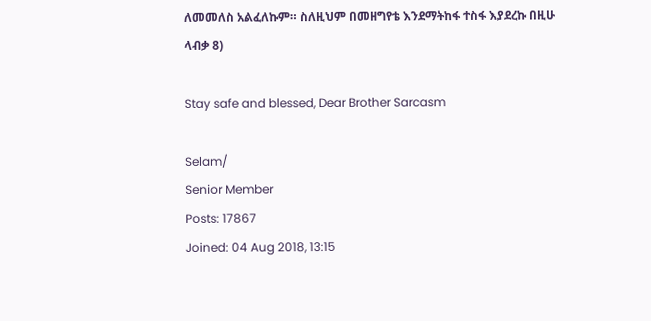ለመመለስ አልፈለኩም። ስለዚህም በመዘግየቴ እንደማትከፋ ተስፋ እያደረኩ በዚሁ ላብቃ 8)

Stay safe and blessed, Dear Brother Sarcasm

Selam/
Senior Member
Posts: 17867
Joined: 04 Aug 2018, 13:15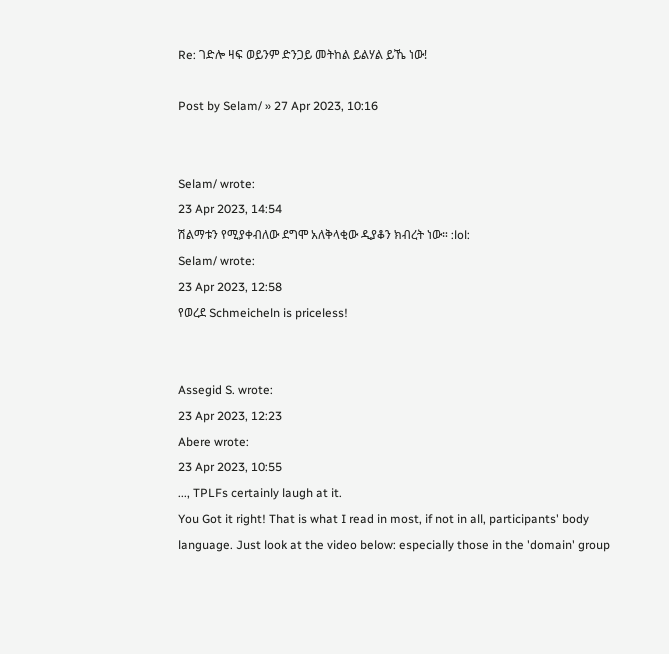Re: ገድሎ ዛፍ ወይንም ድንጋይ መትከል ይልሃል ይኼ ነው!

Post by Selam/ » 27 Apr 2023, 10:16


Selam/ wrote:
23 Apr 2023, 14:54
ሽልማቱን የሚያቀብለው ደግሞ አለቅላቂው ዲያቆን ክብረት ነው። :lol:
Selam/ wrote:
23 Apr 2023, 12:58
የወረደ Schmeicheln is priceless!


Assegid S. wrote:
23 Apr 2023, 12:23
Abere wrote:
23 Apr 2023, 10:55
..., TPLFs certainly laugh at it.
You Got it right! That is what I read in most, if not in all, participants' body language. Just look at the video below: especially those in the 'domain' group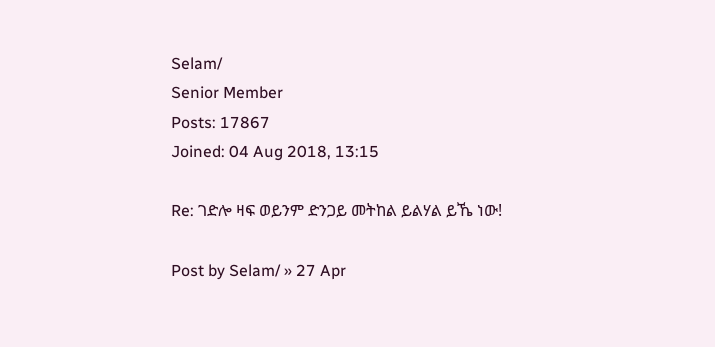Selam/
Senior Member
Posts: 17867
Joined: 04 Aug 2018, 13:15

Re: ገድሎ ዛፍ ወይንም ድንጋይ መትከል ይልሃል ይኼ ነው!

Post by Selam/ » 27 Apr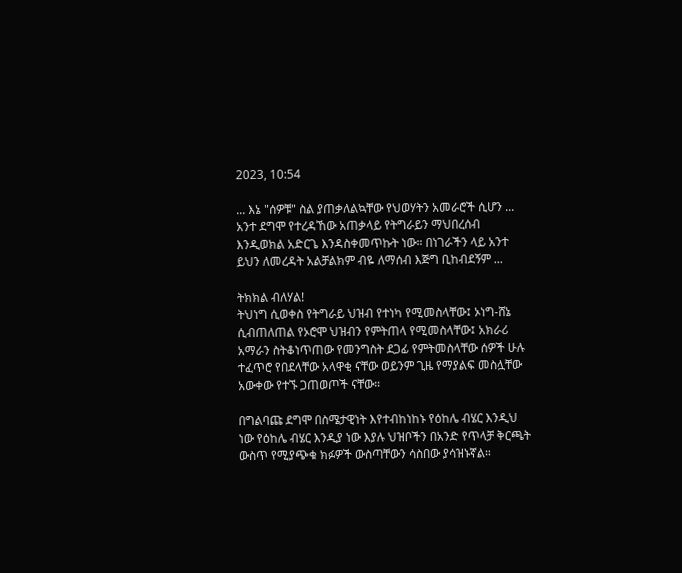2023, 10:54

... እኔ "ሰዎቹ" ስል ያጠቃለልኳቸው የህወሃትን አመራሮች ሲሆን ... አንተ ደግሞ የተረዳኸው አጠቃላይ የትግራይን ማህበረሰብ እንዲወክል አድርጌ እንዳስቀመጥኩት ነው። በነገራችን ላይ አንተ ይህን ለመረዳት አልቻልክም ብዬ ለማሰብ እጅግ ቢከብደኝም ...

ትክክል ብለሃል!
ትህነግ ሲወቀስ የትግራይ ህዝብ የተነካ የሚመስላቸው፤ ኦነግ-ሸኔ ሲብጠለጠል የኦሮሞ ህዝብን የምትጠላ የሚመስላቸው፤ አክራሪ አማራን ስትቆነጥጠው የመንግስት ደጋፊ የምትመስላቸው ሰዎች ሁሉ ተፈጥሮ የበደላቸው አላዋቂ ናቸው ወይንም ጊዜ የማያልፍ መስሏቸው አውቀው የተኙ ጋጠወጦች ናቸው።

በግልባጩ ደግሞ በስሜታዊነት እየተብከነከኑ የዕከሌ ብሄር እንዲህ ነው የዕከሌ ብሄር እንዲያ ነው እያሉ ህዝቦችን በአንድ የጥላቻ ቅርጫት ውስጥ የሚያጭቁ ክፉዎች ውስጣቸውን ሳስበው ያሳዝኑኛል።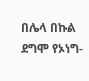በሌላ በኩል ደግሞ የኦነግ-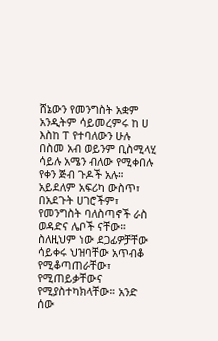ሸኔውን የመንግስት አቋም አንዲትም ሳይመረምሩ ከ ሀ እስከ ፐ የተባለውን ሁሉ በስመ አብ ወይንም ቢስሚላሂ ሳይሉ አሜን ብለው የሚቀበሉ የቀን ጅብ ጉዶች አሉ። አይደለም አፍሪካ ውስጥ፣ በአደጉት ሀገሮችም፣ የመንግስት ባለስጣኖች ራስ ወዳድና ሌቦች ናቸው። ስለዚህም ነው ደጋፊዎቻቸው ሳይቀሩ ህዝባቸው አጥብቆ የሚቆጣጠራቸው፣ የሚጠይቃቸውና የሚያስተካክላቸው። አንድ ሰው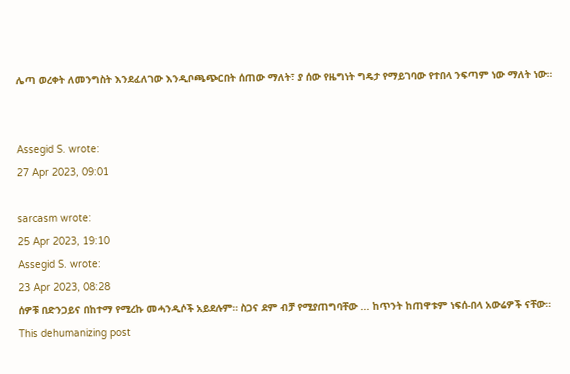ሌጣ ወረቀት ለመንግስት እንደፈለገው እንዲቦጫጭርበት ሰጠው ማለት፣ ያ ሰው የዜግነት ግዴታ የማይገባው የተበላ ንፍጣም ነው ማለት ነው።


Assegid S. wrote:
27 Apr 2023, 09:01

sarcasm wrote:
25 Apr 2023, 19:10
Assegid S. wrote:
23 Apr 2023, 08:28
ሰዎቹ በድንጋይና በከተማ የሚረኩ መሓንዲሶች አይደሉም። ስጋና ደም ብቻ የሚያጠግባቸው ... ከጥንት ከጠዋቱም ነፍሰ-በላ አውሬዎች ናቸው።
This dehumanizing post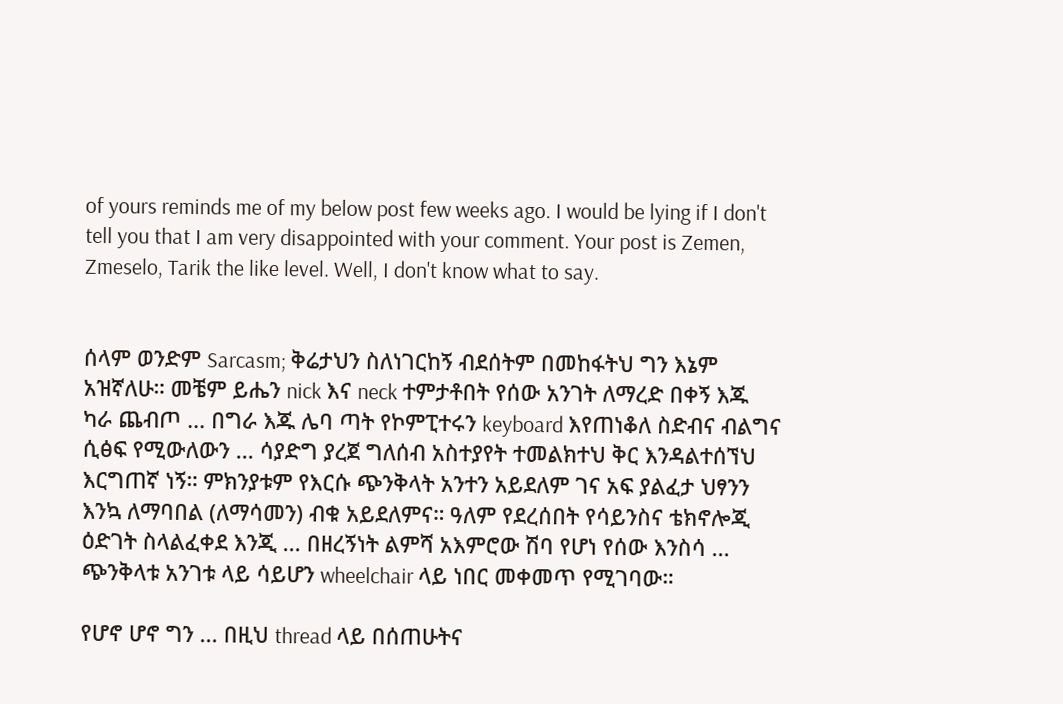of yours reminds me of my below post few weeks ago. I would be lying if I don't tell you that I am very disappointed with your comment. Your post is Zemen, Zmeselo, Tarik the like level. Well, I don't know what to say.


ሰላም ወንድም Sarcasm; ቅሬታህን ስለነገርከኝ ብደሰትም በመከፋትህ ግን እኔም አዝኛለሁ። መቼም ይሔን nick እና neck ተምታቶበት የሰው አንገት ለማረድ በቀኝ እጁ ካራ ጨብጦ ... በግራ እጁ ሌባ ጣት የኮምፒተሩን keyboard እየጠነቆለ ስድብና ብልግና ሲፅፍ የሚውለውን ... ሳያድግ ያረጀ ግለሰብ አስተያየት ተመልክተህ ቅር እንዳልተሰኘህ እርግጠኛ ነኝ። ምክንያቱም የእርሱ ጭንቅላት አንተን አይደለም ገና አፍ ያልፈታ ህፃንን እንኳ ለማባበል (ለማሳመን) ብቁ አይደለምና። ዓለም የደረሰበት የሳይንስና ቴክኖሎጂ ዕድገት ስላልፈቀደ እንጂ ... በዘረኝነት ልምሻ አእምሮው ሽባ የሆነ የሰው እንስሳ ... ጭንቅላቱ አንገቱ ላይ ሳይሆን wheelchair ላይ ነበር መቀመጥ የሚገባው።

የሆኖ ሆኖ ግን ... በዚህ thread ላይ በሰጠሁትና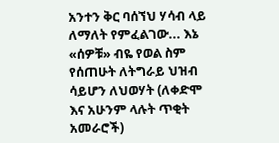አንተን ቅር ባሰኘህ ሃሳብ ላይ ለማለት የምፈልገው... እኔ «ሰዎቹ» ብዬ የወል ስም የሰጠሁት ለትግራይ ህዝብ ሳይሆን ለህወሃት (ለቀድሞ እና አሁንም ላሉት ጥቂት አመራሮች)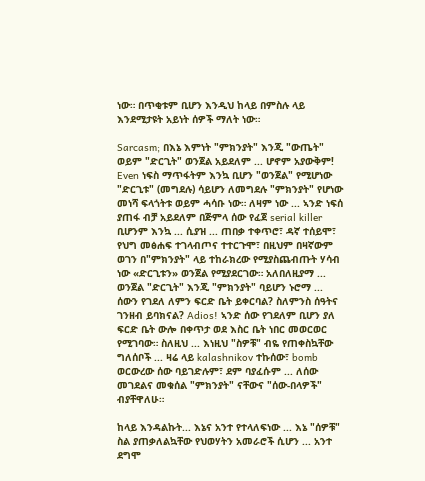ነው። በጥቂቱም ቢሆን እንዲህ ከላይ በምስሉ ላይ እንደሚታዩት አይነት ሰዎች ማለት ነው።

Sarcasm; በእኔ እምነት "ምክንያት" እንጂ "ውጤት" ወይም "ድርጊት" ወንጀል አይደለም ... ሆኖም አያውቅም! Even ነፍስ ማጥፋትም እንኳ ቢሆን "ወንጀል" የሚሆነው "ድርጊቱ" (መግደሉ) ሳይሆን ለመግደሉ "ምክንያት" የሆነው መነሻ ፍላጎትቱ ወይም ሓሳቡ ነው። ለዛም ነው ... ኣንድ ነፍሰ ያጠፋ ብቻ አይደለም በጅምላ ሰው የፈጀ serial killer ቢሆንም እንኳ ... ሲያዝ ... ጠበቃ ተቀጥሮ፣ ዳኛ ተሰይሞ፣ የህግ መፅሐፍ ተገላብጦና ተተርጉሞ፣ በዚህም በዛኛውም ወገን በ"ምክንያት" ላይ ተከራክረው የሚያስጨብጡት ሃሳብ ነው «ድርጊቱን» ወንጀል የሚያደርገው። አለበለዚያማ ... ወንጀል "ድርጊት" እንጂ "ምክንያት" ባይሆን ኑሮማ ... ሰውን የገደለ ለምን ፍርድ ቤት ይቀርባል? ስለምንስ ሰዓትና ገንዘብ ይባክናል? Adios! ኣንድ ሰው የገደለም ቢሆን ያለ ፍርድ ቤት ውሎ በቀጥታ ወደ እስር ቤት ነበር መወርወር የሚገባው። ስለዚህ ... እነዚህ "ስዎቹ" ብዬ የጠቀስኳቸው ግለሰቦች ... ዛሬ ላይ kalashnikov ተኩሰው፣ bomb ወርውረው ሰው ባይገድሉም፣ ደም ባያፈሱም ... ለሰው መገደልና መቁሰል "ምክንያት" ናቸውና "ሰው-በላዎች" ብያቸዋለሁ።

ከላይ እንዳልኩት... እኔና አንተ የተላለፍነው ... እኔ "ሰዎቹ" ስል ያጠቃለልኳቸው የህወሃትን አመራሮች ሲሆን ... አንተ ደግሞ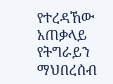የተረዳኸው አጠቃላይ የትግራይን ማህበረሰብ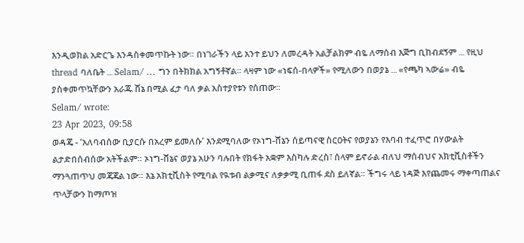እንዲወክል አድርጌ እንዳስቀመጥኩት ነው። በነገራችን ላይ አንተ ይህን ለመረዳት አልቻልክም ብዬ ለማሰብ እጅግ ቢከብደኝም ... የዚህ thread ባለቤት ... Selam/ ... ግን በትክክል አግኝቶኛል። ላዛም ነው «ነፍሰ-በላዎች» የሚለውን በወያኔ ... «የጫካ ኣውሬ» ብዬ ያስቀመጥኳቸውን አራጁ ሸኔ በሚል ፈታ ባለ ቃል አስተያየቱን የሰጠው።
Selam/ wrote:
23 Apr 2023, 09:58
ወዳጄ - ‘አለባብሰው ቢያርሱ በአረም ይመለሱ’ እንደሚባለው የኦነግ-ሸኔን ሰይጣናዊ ስርዐትና የወያኔን የእባብ ተፈጥሮ በሃውልት ልታድበሰብሰው አትችልም። ኦነግ-ሸኔና ወያኔ አሁን ባሉበት የክፋት አቋም እስካሉ ድረስ፣ ሰላም ይኖራል ብለህ ማሰብህና አክቲቪስቶችን ማንጓጠጥህ መጃጃል ነው። እኔ አክቲቪስት የሚባል የዪቱብ ልቃሚና ለቃቃሚ ቢጠፋ ደስ ይለኛል። ችግሩ ላይ ነዳጅ እየጨመሩ ማቀጣጠልና ጥላቻውን ከማጦዝ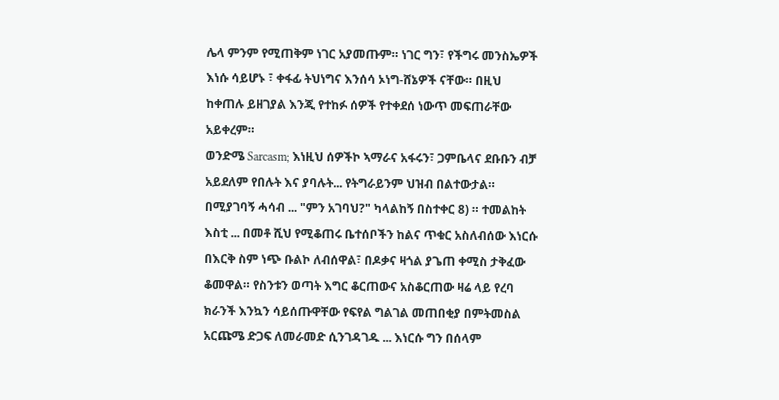ሌላ ምንም የሚጠቅም ነገር አያመጡም። ነገር ግን፣ የችግሩ መንስኤዎች እነሱ ሳይሆኑ ፣ ቀፋፊ ትህነግና እንሰሳ ኦነግ-ሸኔዎች ናቸው። በዚህ ከቀጠሉ ይዘገያል እንጂ የተከፉ ሰዎች የተቀደሰ ነውጥ መፍጠራቸው አይቀረም።
ወንድሜ Sarcasm; እነዚህ ሰዎችኮ ኣማራና አፋሩን፣ ጋምቤላና ደቡቡን ብቻ አይደለም የበሉት እና ያባሉት... የትግራይንም ህዝብ በልተውታል። በሚያገባኝ ሓሳብ ... "ምን አገባህ?" ካላልከኝ በስተቀር 8) ። ተመልከት እስቲ ... በመቶ ሺህ የሚቆጠሩ ቤተሰቦችን ከልና ጥቁር አስለብሰው እነርሱ በእርቅ ስም ነጭ ቡልኮ ለብሰዋል፣ በዶቃና ዛጎል ያጌጠ ቀሚስ ታቅፈው ቆመዋል። የስንቱን ወጣት እግር ቆርጠውና አስቆርጠው ዛሬ ላይ የረባ ክራንች እንኳን ሳይሰጡዋቸው የፍየል ግልገል መጠበቂያ በምትመስል አርጩሜ ድጋፍ ለመራመድ ሲንገዳገዱ ... እነርሱ ግን በሰላም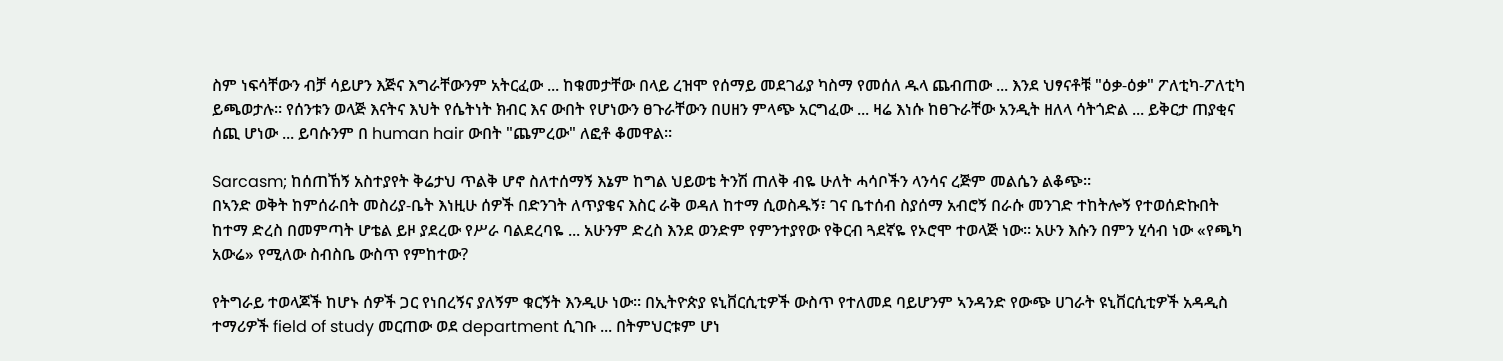ስም ነፍሳቸውን ብቻ ሳይሆን እጅና እግራቸውንም አትርፈው ... ከቁመታቸው በላይ ረዝሞ የሰማይ መደገፊያ ካስማ የመሰለ ዱላ ጨብጠው ... እንደ ህፃናቶቹ "ዕቃ-ዕቃ" ፖለቲካ-ፖለቲካ ይጫወታሉ። የሰንቱን ወላጅ እናትና እህት የሴትነት ክብር እና ውበት የሆነውን ፀጉራቸውን በሀዘን ምላጭ አርግፈው ... ዛሬ እነሱ ከፀጉራቸው አንዲት ዘለላ ሳትጎድል ... ይቅርታ ጠያቂና ሰጪ ሆነው ... ይባሱንም በ human hair ውበት "ጨምረው" ለፎቶ ቆመዋል።

Sarcasm; ከሰጠኸኝ አስተያየት ቅሬታህ ጥልቅ ሆኖ ስለተሰማኝ እኔም ከግል ህይወቴ ትንሽ ጠለቅ ብዬ ሁለት ሓሳቦችን ላንሳና ረጅም መልሴን ልቆጭ።
በኣንድ ወቅት ከምሰራበት መስሪያ-ቤት እነዚሁ ሰዎች በድንገት ለጥያቄና እስር ራቅ ወዳለ ከተማ ሲወስዱኝ፣ ገና ቤተሰብ ስያሰማ አብሮኝ በራሱ መንገድ ተከትሎኝ የተወሰድኩበት ከተማ ድረስ በመምጣት ሆቴል ይዞ ያደረው የሥራ ባልደረባዬ ... አሁንም ድረስ እንደ ወንድም የምንተያየው የቅርብ ጓደኛዬ የኦሮሞ ተወላጅ ነው። አሁን እሱን በምን ሂሳብ ነው «የጫካ አውሬ» የሚለው ስብስቤ ውስጥ የምከተው?

የትግራይ ተወላጆች ከሆኑ ሰዎች ጋር የነበረኝና ያለኝም ቁርኝት እንዲሁ ነው። በኢትዮጵያ ዩኒቨርሲቲዎች ውስጥ የተለመደ ባይሆንም ኣንዳንድ የውጭ ሀገራት ዩኒቨርሲቲዎች አዳዲስ ተማሪዎች field of study መርጠው ወደ department ሲገቡ ... በትምህርቱም ሆነ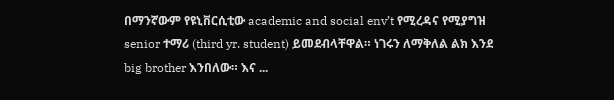በማንኛውም የዩኒቨርሲቲው academic and social env’t የሚረዳና የሚያግዝ senior ተማሪ (third yr. student) ይመደብላቸዋል። ነገሩን ለማቅለል ልክ እንደ big brother እንበለው። እና ...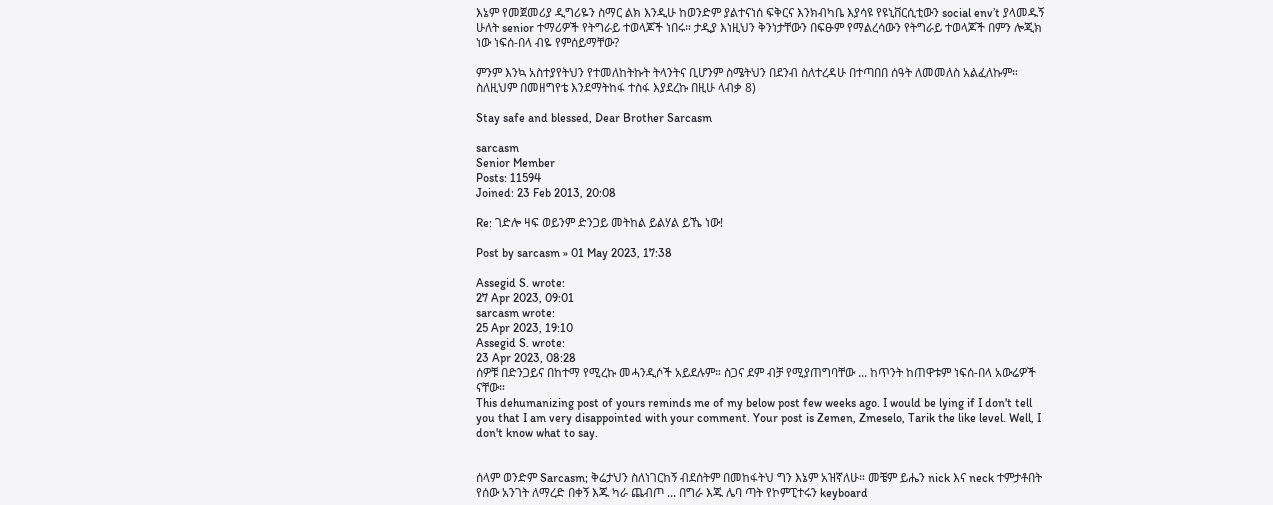እኔም የመጀመሪያ ዲግሪዬን ስማር ልክ እንዲሁ ከወንድም ያልተናነሰ ፍቅርና እንክብካቤ እያሳዩ የዩኒቨርሲቲውን social env’t ያላመዱኝ ሁለት senior ተማሪዎች የትግራይ ተወላጆች ነበሩ። ታዲያ እነዚህን ቅንነታቸውን በፍፁም የማልረሳውን የትግራይ ተወላጆች በምን ሎጂክ ነው ነፍሰ-በላ ብዬ የምሰይማቸው?

ምንም እንኳ አስተያየትህን የተመለከትኩት ትላንትና ቢሆንም ስሜትህን በደንብ ስለተረዳሁ በተጣበበ ሰዓት ለመመለስ አልፈለኩም። ስለዚህም በመዘግየቴ እንደማትከፋ ተስፋ እያደረኩ በዚሁ ላብቃ 8)

Stay safe and blessed, Dear Brother Sarcasm

sarcasm
Senior Member
Posts: 11594
Joined: 23 Feb 2013, 20:08

Re: ገድሎ ዛፍ ወይንም ድንጋይ መትከል ይልሃል ይኼ ነው!

Post by sarcasm » 01 May 2023, 17:38

Assegid S. wrote:
27 Apr 2023, 09:01
sarcasm wrote:
25 Apr 2023, 19:10
Assegid S. wrote:
23 Apr 2023, 08:28
ሰዎቹ በድንጋይና በከተማ የሚረኩ መሓንዲሶች አይደሉም። ስጋና ደም ብቻ የሚያጠግባቸው ... ከጥንት ከጠዋቱም ነፍሰ-በላ አውሬዎች ናቸው።
This dehumanizing post of yours reminds me of my below post few weeks ago. I would be lying if I don't tell you that I am very disappointed with your comment. Your post is Zemen, Zmeselo, Tarik the like level. Well, I don't know what to say.


ሰላም ወንድም Sarcasm; ቅሬታህን ስለነገርከኝ ብደሰትም በመከፋትህ ግን እኔም አዝኛለሁ። መቼም ይሔን nick እና neck ተምታቶበት የሰው አንገት ለማረድ በቀኝ እጁ ካራ ጨብጦ ... በግራ እጁ ሌባ ጣት የኮምፒተሩን keyboard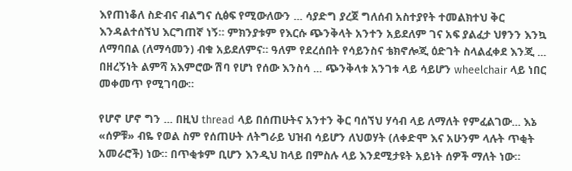እየጠነቆለ ስድብና ብልግና ሲፅፍ የሚውለውን ... ሳያድግ ያረጀ ግለሰብ አስተያየት ተመልክተህ ቅር እንዳልተሰኘህ እርግጠኛ ነኝ። ምክንያቱም የእርሱ ጭንቅላት አንተን አይደለም ገና አፍ ያልፈታ ህፃንን እንኳ ለማባበል (ለማሳመን) ብቁ አይደለምና። ዓለም የደረሰበት የሳይንስና ቴክኖሎጂ ዕድገት ስላልፈቀደ እንጂ ... በዘረኝነት ልምሻ አእምሮው ሽባ የሆነ የሰው እንስሳ ... ጭንቅላቱ አንገቱ ላይ ሳይሆን wheelchair ላይ ነበር መቀመጥ የሚገባው።

የሆኖ ሆኖ ግን ... በዚህ thread ላይ በሰጠሁትና አንተን ቅር ባሰኘህ ሃሳብ ላይ ለማለት የምፈልገው... እኔ «ሰዎቹ» ብዬ የወል ስም የሰጠሁት ለትግራይ ህዝብ ሳይሆን ለህወሃት (ለቀድሞ እና አሁንም ላሉት ጥቂት አመራሮች) ነው። በጥቂቱም ቢሆን እንዲህ ከላይ በምስሉ ላይ እንደሚታዩት አይነት ሰዎች ማለት ነው።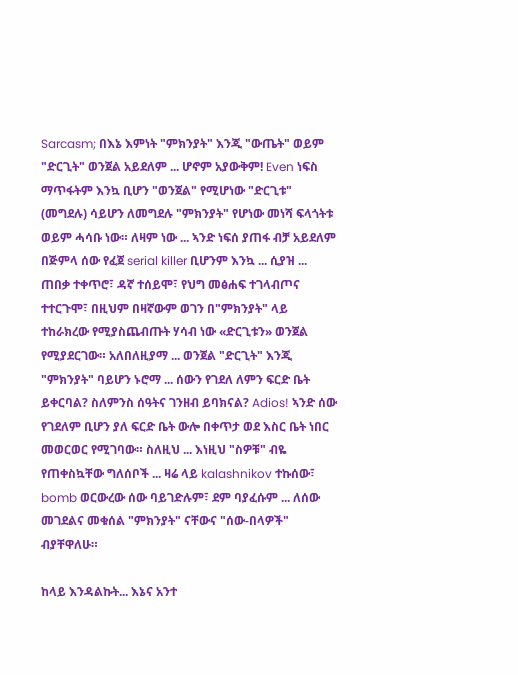Sarcasm; በእኔ እምነት "ምክንያት" እንጂ "ውጤት" ወይም "ድርጊት" ወንጀል አይደለም ... ሆኖም አያውቅም! Even ነፍስ ማጥፋትም እንኳ ቢሆን "ወንጀል" የሚሆነው "ድርጊቱ" (መግደሉ) ሳይሆን ለመግደሉ "ምክንያት" የሆነው መነሻ ፍላጎትቱ ወይም ሓሳቡ ነው። ለዛም ነው ... ኣንድ ነፍሰ ያጠፋ ብቻ አይደለም በጅምላ ሰው የፈጀ serial killer ቢሆንም እንኳ ... ሲያዝ ... ጠበቃ ተቀጥሮ፣ ዳኛ ተሰይሞ፣ የህግ መፅሐፍ ተገላብጦና ተተርጉሞ፣ በዚህም በዛኛውም ወገን በ"ምክንያት" ላይ ተከራክረው የሚያስጨብጡት ሃሳብ ነው «ድርጊቱን» ወንጀል የሚያደርገው። አለበለዚያማ ... ወንጀል "ድርጊት" እንጂ "ምክንያት" ባይሆን ኑሮማ ... ሰውን የገደለ ለምን ፍርድ ቤት ይቀርባል? ስለምንስ ሰዓትና ገንዘብ ይባክናል? Adios! ኣንድ ሰው የገደለም ቢሆን ያለ ፍርድ ቤት ውሎ በቀጥታ ወደ እስር ቤት ነበር መወርወር የሚገባው። ስለዚህ ... እነዚህ "ስዎቹ" ብዬ የጠቀስኳቸው ግለሰቦች ... ዛሬ ላይ kalashnikov ተኩሰው፣ bomb ወርውረው ሰው ባይገድሉም፣ ደም ባያፈሱም ... ለሰው መገደልና መቁሰል "ምክንያት" ናቸውና "ሰው-በላዎች" ብያቸዋለሁ።

ከላይ እንዳልኩት... እኔና አንተ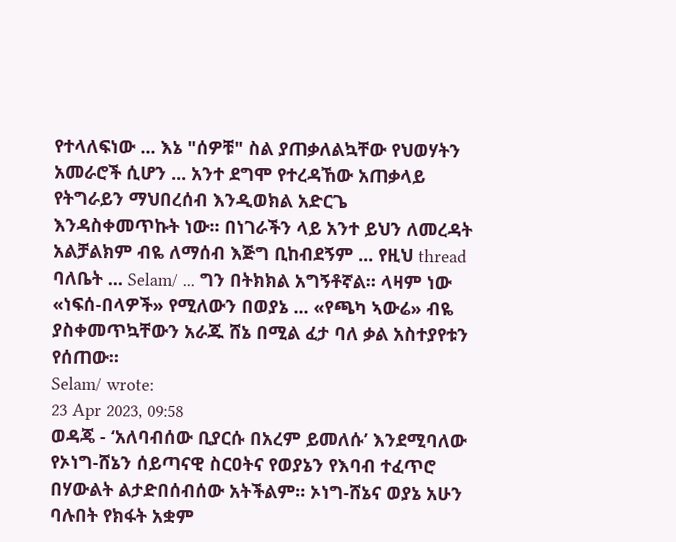የተላለፍነው ... እኔ "ሰዎቹ" ስል ያጠቃለልኳቸው የህወሃትን አመራሮች ሲሆን ... አንተ ደግሞ የተረዳኸው አጠቃላይ የትግራይን ማህበረሰብ እንዲወክል አድርጌ እንዳስቀመጥኩት ነው። በነገራችን ላይ አንተ ይህን ለመረዳት አልቻልክም ብዬ ለማሰብ እጅግ ቢከብደኝም ... የዚህ thread ባለቤት ... Selam/ ... ግን በትክክል አግኝቶኛል። ላዛም ነው «ነፍሰ-በላዎች» የሚለውን በወያኔ ... «የጫካ ኣውሬ» ብዬ ያስቀመጥኳቸውን አራጁ ሸኔ በሚል ፈታ ባለ ቃል አስተያየቱን የሰጠው።
Selam/ wrote:
23 Apr 2023, 09:58
ወዳጄ - ‘አለባብሰው ቢያርሱ በአረም ይመለሱ’ እንደሚባለው የኦነግ-ሸኔን ሰይጣናዊ ስርዐትና የወያኔን የእባብ ተፈጥሮ በሃውልት ልታድበሰብሰው አትችልም። ኦነግ-ሸኔና ወያኔ አሁን ባሉበት የክፋት አቋም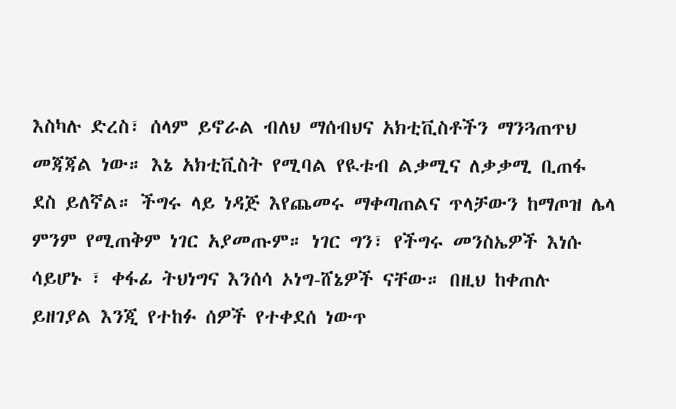እስካሉ ድረስ፣ ሰላም ይኖራል ብለህ ማሰብህና አክቲቪስቶችን ማንጓጠጥህ መጃጃል ነው። እኔ አክቲቪስት የሚባል የዪቱብ ልቃሚና ለቃቃሚ ቢጠፋ ደስ ይለኛል። ችግሩ ላይ ነዳጅ እየጨመሩ ማቀጣጠልና ጥላቻውን ከማጦዝ ሌላ ምንም የሚጠቅም ነገር አያመጡም። ነገር ግን፣ የችግሩ መንስኤዎች እነሱ ሳይሆኑ ፣ ቀፋፊ ትህነግና እንሰሳ ኦነግ-ሸኔዎች ናቸው። በዚህ ከቀጠሉ ይዘገያል እንጂ የተከፉ ሰዎች የተቀደሰ ነውጥ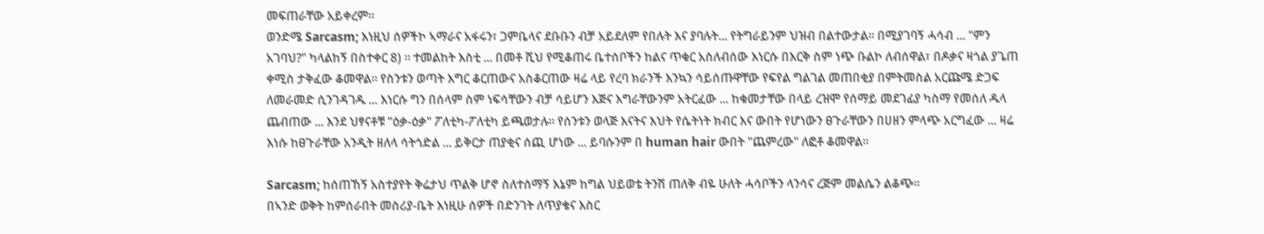መፍጠራቸው አይቀረም።
ወንድሜ Sarcasm; እነዚህ ሰዎችኮ ኣማራና አፋሩን፣ ጋምቤላና ደቡቡን ብቻ አይደለም የበሉት እና ያባሉት... የትግራይንም ህዝብ በልተውታል። በሚያገባኝ ሓሳብ ... "ምን አገባህ?" ካላልከኝ በስተቀር 8) ። ተመልከት እስቲ ... በመቶ ሺህ የሚቆጠሩ ቤተሰቦችን ከልና ጥቁር አስለብሰው እነርሱ በእርቅ ስም ነጭ ቡልኮ ለብሰዋል፣ በዶቃና ዛጎል ያጌጠ ቀሚስ ታቅፈው ቆመዋል። የስንቱን ወጣት እግር ቆርጠውና አስቆርጠው ዛሬ ላይ የረባ ክራንች እንኳን ሳይሰጡዋቸው የፍየል ግልገል መጠበቂያ በምትመስል አርጩሜ ድጋፍ ለመራመድ ሲንገዳገዱ ... እነርሱ ግን በሰላም ስም ነፍሳቸውን ብቻ ሳይሆን እጅና እግራቸውንም አትርፈው ... ከቁመታቸው በላይ ረዝሞ የሰማይ መደገፊያ ካስማ የመሰለ ዱላ ጨብጠው ... እንደ ህፃናቶቹ "ዕቃ-ዕቃ" ፖለቲካ-ፖለቲካ ይጫወታሉ። የሰንቱን ወላጅ እናትና እህት የሴትነት ክብር እና ውበት የሆነውን ፀጉራቸውን በሀዘን ምላጭ አርግፈው ... ዛሬ እነሱ ከፀጉራቸው አንዲት ዘለላ ሳትጎድል ... ይቅርታ ጠያቂና ሰጪ ሆነው ... ይባሱንም በ human hair ውበት "ጨምረው" ለፎቶ ቆመዋል።

Sarcasm; ከሰጠኸኝ አስተያየት ቅሬታህ ጥልቅ ሆኖ ስለተሰማኝ እኔም ከግል ህይወቴ ትንሽ ጠለቅ ብዬ ሁለት ሓሳቦችን ላንሳና ረጅም መልሴን ልቆጭ።
በኣንድ ወቅት ከምሰራበት መስሪያ-ቤት እነዚሁ ሰዎች በድንገት ለጥያቄና እስር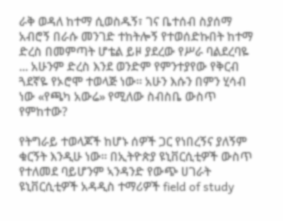ራቅ ወዳለ ከተማ ሲወስዱኝ፣ ገና ቤተሰብ ስያሰማ አብሮኝ በራሱ መንገድ ተከትሎኝ የተወሰድኩበት ከተማ ድረስ በመምጣት ሆቴል ይዞ ያደረው የሥራ ባልደረባዬ ... አሁንም ድረስ እንደ ወንድም የምንተያየው የቅርብ ጓደኛዬ የኦሮሞ ተወላጅ ነው። አሁን እሱን በምን ሂሳብ ነው «የጫካ አውሬ» የሚለው ስብስቤ ውስጥ የምከተው?

የትግራይ ተወላጆች ከሆኑ ሰዎች ጋር የነበረኝና ያለኝም ቁርኝት እንዲሁ ነው። በኢትዮጵያ ዩኒቨርሲቲዎች ውስጥ የተለመደ ባይሆንም ኣንዳንድ የውጭ ሀገራት ዩኒቨርሲቲዎች አዳዲስ ተማሪዎች field of study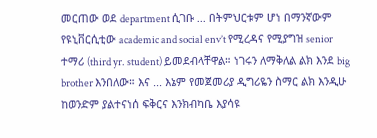መርጠው ወደ department ሲገቡ ... በትምህርቱም ሆነ በማንኛውም የዩኒቨርሲቲው academic and social env’t የሚረዳና የሚያግዝ senior ተማሪ (third yr. student) ይመደብላቸዋል። ነገሩን ለማቅለል ልክ እንደ big brother እንበለው። እና ... እኔም የመጀመሪያ ዲግሪዬን ስማር ልክ እንዲሁ ከወንድም ያልተናነሰ ፍቅርና እንክብካቤ እያሳዩ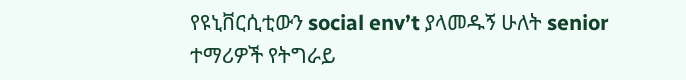የዩኒቨርሲቲውን social env’t ያላመዱኝ ሁለት senior ተማሪዎች የትግራይ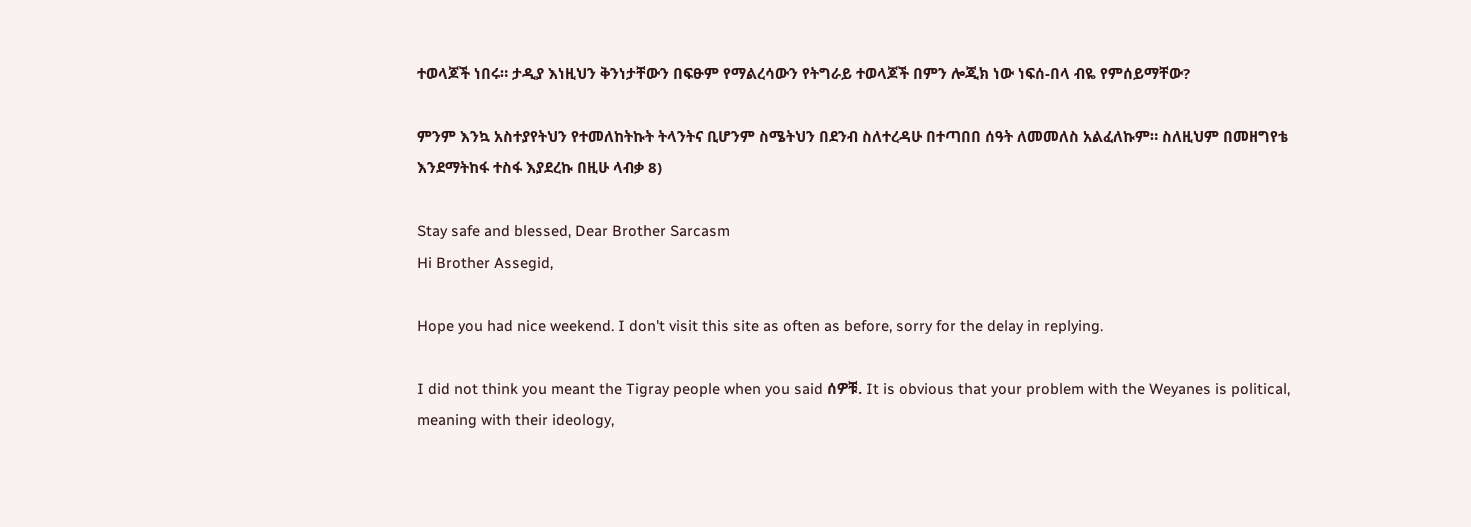ተወላጆች ነበሩ። ታዲያ እነዚህን ቅንነታቸውን በፍፁም የማልረሳውን የትግራይ ተወላጆች በምን ሎጂክ ነው ነፍሰ-በላ ብዬ የምሰይማቸው?

ምንም እንኳ አስተያየትህን የተመለከትኩት ትላንትና ቢሆንም ስሜትህን በደንብ ስለተረዳሁ በተጣበበ ሰዓት ለመመለስ አልፈለኩም። ስለዚህም በመዘግየቴ እንደማትከፋ ተስፋ እያደረኩ በዚሁ ላብቃ 8)

Stay safe and blessed, Dear Brother Sarcasm
Hi Brother Assegid,

Hope you had nice weekend. I don't visit this site as often as before, sorry for the delay in replying.

I did not think you meant the Tigray people when you said ሰዎቹ. It is obvious that your problem with the Weyanes is political, meaning with their ideology,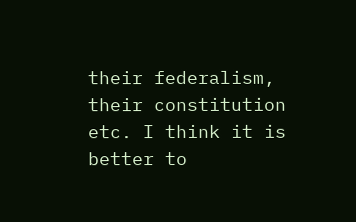their federalism, their constitution etc. I think it is better to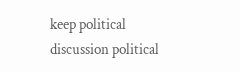keep political discussion political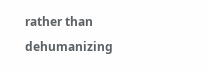rather than dehumanizing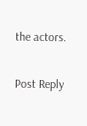the actors.

Post Reply